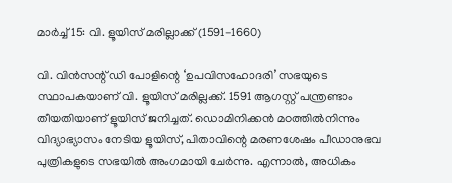മാര്‍ച്ച് 15: വി. ളൂയിസ് മരില്ലാക്ക് (1591-1660)

വി. വിന്‍സന്റ് ഡി പോളിന്റെ ‘ഉപവിസഹോദരി’ സഭയുടെ സ്ഥാപകയാണ് വി. ളൂയിസ് മരില്ലക്ക്. 1591 ആഗസ്റ്റ് പന്ത്രണ്ടാം തീയതിയാണ് ളൂയിസ് ജനിച്ചത്. ഡൊമിനിക്കന്‍ മഠത്തില്‍നിന്നും വിദ്യാഭ്യാസം നേടിയ ളൂയിസ്, പിതാവിന്റെ മരണശേഷം പീഡാനുഭവ പുത്രികളുടെ സഭയില്‍ അംഗമായി ചേര്‍ന്നു. എന്നാല്‍, അധികം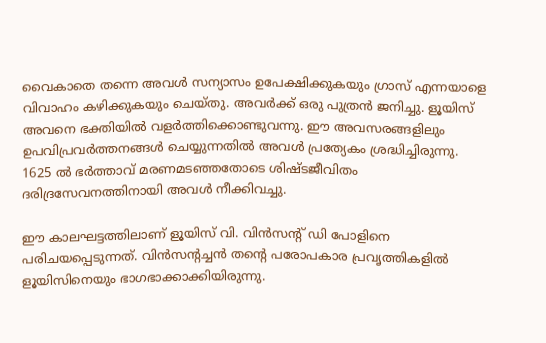വൈകാതെ തന്നെ അവള്‍ സന്യാസം ഉപേക്ഷിക്കുകയും ഗ്രാസ് എന്നയാളെ വിവാഹം കഴിക്കുകയും ചെയ്തു. അവര്‍ക്ക് ഒരു പുത്രന്‍ ജനിച്ചു. ളൂയിസ് അവനെ ഭക്തിയില്‍ വളര്‍ത്തിക്കൊണ്ടുവന്നു. ഈ അവസരങ്ങളിലും ഉപവിപ്രവര്‍ത്തനങ്ങള്‍ ചെയ്യുന്നതില്‍ അവള്‍ പ്രത്യേകം ശ്രദ്ധിച്ചിരുന്നു. 1625 ല്‍ ഭര്‍ത്താവ് മരണമടഞ്ഞതോടെ ശിഷ്ടജീവിതം ദരിദ്രസേവനത്തിനായി അവള്‍ നീക്കിവച്ചു.

ഈ കാലഘട്ടത്തിലാണ് ളൂയിസ് വി. വിന്‍സന്റ് ഡി പോളിനെ പരിചയപ്പെടുന്നത്. വിന്‍സന്റച്ചന്‍ തന്റെ പരോപകാര പ്രവൃത്തികളില്‍ ളൂയിസിനെയും ഭാഗഭാക്കാക്കിയിരുന്നു.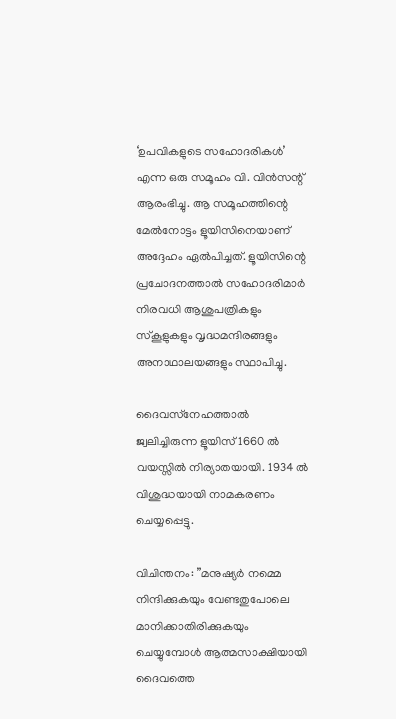‘ഉപവികളുടെ സഹോദരികള്‍’ എന്ന ഒരു സമൂഹം വി. വിന്‍സന്റ് ആരംഭിച്ചു. ആ സമൂഹത്തിന്റെ മേല്‍നോട്ടം ളൂയിസിനെയാണ് അദ്ദേഹം ഏൽപിച്ചത്. ളൂയിസിന്റെ പ്രചോദനത്താല്‍ സഹോദരിമാര്‍ നിരവധി ആശുപത്രികളും സ്‌കൂളുകളും വൃദ്ധമന്ദിരങ്ങളും അനാഥാലയങ്ങളും സ്ഥാപിച്ചു.

ദൈവസ്‌നേഹത്താല്‍ ജ്വലിച്ചിരുന്ന ളൂയിസ് 1660 ല്‍ വയസ്സില്‍ നിര്യാതയായി. 1934 ല്‍ വിശുദ്ധയായി നാമകരണം ചെയ്യപ്പെട്ടു.

വിചിന്തനം: ”മനുഷ്യര്‍ നമ്മെ നിന്ദിക്കുകയും വേണ്ടതുപോലെ മാനിക്കാതിരിക്കുകയും ചെയ്യുമ്പോള്‍ ആത്മസാക്ഷിയായി ദൈവത്തെ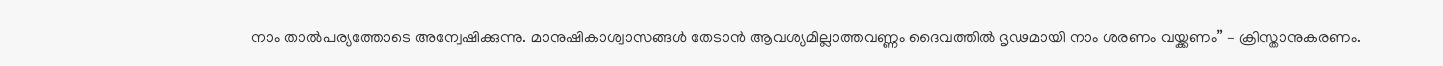നാം താൽപര്യത്തോടെ അന്വേഷിക്കുന്നു. മാനുഷികാശ്വാസങ്ങള്‍ തേടാന്‍ ആവശ്യമില്ലാത്തവണ്ണം ദൈവത്തില്‍ ദൃഢമായി നാം ശരണം വയ്ക്കണം” – ക്രിസ്താനുകരണം.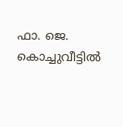ഫാ. ജെ. കൊച്ചുവീട്ടിൽ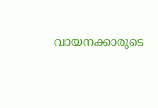വായനക്കാരുടെ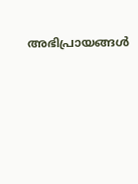അഭിപ്രായങ്ങൾ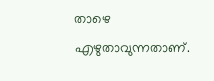താഴെ എഴുതാവുന്നതാണ്.